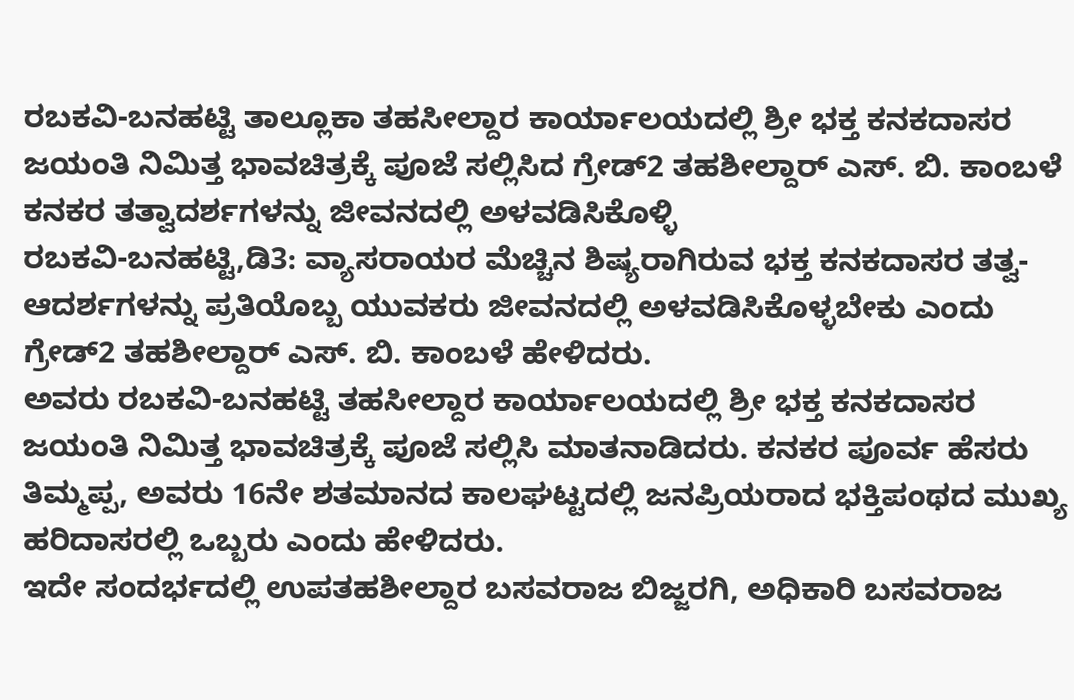ರಬಕವಿ-ಬನಹಟ್ಟಿ ತಾಲ್ಲೂಕಾ ತಹಸೀಲ್ದಾರ ಕಾರ್ಯಾಲಯದಲ್ಲಿ ಶ್ರೀ ಭಕ್ತ ಕನಕದಾಸರ ಜಯಂತಿ ನಿಮಿತ್ತ ಭಾವಚಿತ್ರಕ್ಕೆ ಪೂಜೆ ಸಲ್ಲಿಸಿದ ಗ್ರೇಡ್2 ತಹಶೀಲ್ದಾರ್ ಎಸ್. ಬಿ. ಕಾಂಬಳೆ
ಕನಕರ ತತ್ವಾದರ್ಶಗಳನ್ನು ಜೀವನದಲ್ಲಿ ಅಳವಡಿಸಿಕೊಳ್ಳಿ
ರಬಕವಿ-ಬನಹಟ್ಟಿ,ಡಿ3: ವ್ಯಾಸರಾಯರ ಮೆಚ್ಚಿನ ಶಿಷ್ಯರಾಗಿರುವ ಭಕ್ತ ಕನಕದಾಸರ ತತ್ವ-ಆದರ್ಶಗಳನ್ನು ಪ್ರತಿಯೊಬ್ಬ ಯುವಕರು ಜೀವನದಲ್ಲಿ ಅಳವಡಿಸಿಕೊಳ್ಳಬೇಕು ಎಂದು ಗ್ರೇಡ್2 ತಹಶೀಲ್ದಾರ್ ಎಸ್. ಬಿ. ಕಾಂಬಳೆ ಹೇಳಿದರು.
ಅವರು ರಬಕವಿ-ಬನಹಟ್ಟಿ ತಹಸೀಲ್ದಾರ ಕಾರ್ಯಾಲಯದಲ್ಲಿ ಶ್ರೀ ಭಕ್ತ ಕನಕದಾಸರ ಜಯಂತಿ ನಿಮಿತ್ತ ಭಾವಚಿತ್ರಕ್ಕೆ ಪೂಜೆ ಸಲ್ಲಿಸಿ ಮಾತನಾಡಿದರು. ಕನಕರ ಪೂರ್ವ ಹೆಸರು ತಿಮ್ಮಪ್ಪ, ಅವರು 16ನೇ ಶತಮಾನದ ಕಾಲಘಟ್ಟದಲ್ಲಿ ಜನಪ್ರಿಯರಾದ ಭಕ್ತಿಪಂಥದ ಮುಖ್ಯ ಹರಿದಾಸರಲ್ಲಿ ಒಬ್ಬರು ಎಂದು ಹೇಳಿದರು.
ಇದೇ ಸಂದರ್ಭದಲ್ಲಿ ಉಪತಹಶೀಲ್ದಾರ ಬಸವರಾಜ ಬಿಜ್ಜರಗಿ, ಅಧಿಕಾರಿ ಬಸವರಾಜ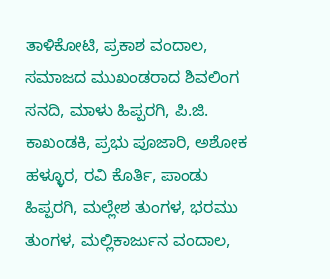ತಾಳಿಕೋಟಿ, ಪ್ರಕಾಶ ವಂದಾಲ, ಸಮಾಜದ ಮುಖಂಡರಾದ ಶಿವಲಿಂಗ ಸನದಿ, ಮಾಳು ಹಿಪ್ಪರಗಿ, ಪಿ.ಜಿ. ಕಾಖಂಡಕಿ, ಪ್ರಭು ಪೂಜಾರಿ, ಅಶೋಕ ಹಳ್ಳೂರ, ರವಿ ಕೊರ್ತಿ, ಪಾಂಡು ಹಿಪ್ಪರಗಿ, ಮಲ್ಲೇಶ ತುಂಗಳ, ಭರಮು ತುಂಗಳ, ಮಲ್ಲಿಕಾರ್ಜುನ ವಂದಾಲ,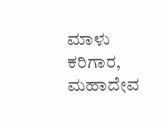ಮಾಳು ಕರಿಗಾರ, ಮಹಾದೇವ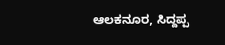ಆಲಕನೂರ, ಸಿದ್ದಪ್ಪ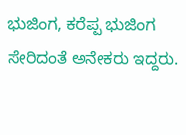ಭುಜಿಂಗ, ಕರೆಪ್ಪ ಭುಜಿಂಗ ಸೇರಿದಂತೆ ಅನೇಕರು ಇದ್ದರು.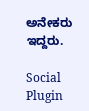ಅನೇಕರು ಇದ್ದರು.

Social Plugin